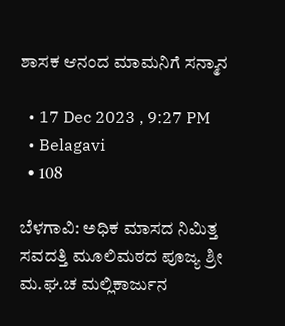ಶಾಸಕ ಆನಂದ ಮಾಮನಿಗೆ ಸನ್ಮಾನ

  • 17 Dec 2023 , 9:27 PM
  • Belagavi
  • 108

ಬೆಳಗಾವಿ: ಅಧಿಕ ಮಾಸದ ನಿಮಿತ್ತ ಸವದತ್ತಿ ಮೂಲಿಮಠದ ಪೂಜ್ಯ ಶ್ರೀ ಮ.ಘ.ಚ ಮಲ್ಲಿಕಾರ್ಜುನ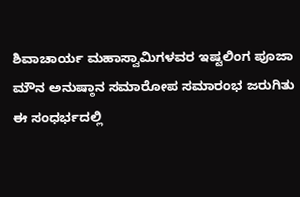ಶಿವಾಚಾರ್ಯ ಮಹಾಸ್ವಾಮಿಗಳವರ ಇಷ್ಟಲಿಂಗ ಪೂಜಾ ಮೌನ ಅನುಷ್ಠಾನ ಸಮಾರೋಪ ಸಮಾರಂಭ ಜರುಗಿತು ಈ ಸಂಧರ್ಭದಲ್ಲಿ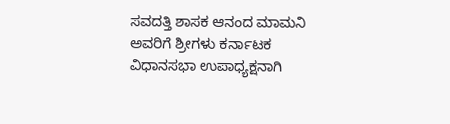ಸವದತ್ತಿ ಶಾಸಕ ಆನಂದ ಮಾಮನಿ ಅವರಿಗೆ ಶ್ರೀಗಳು ಕರ್ನಾಟಕ ವಿಧಾನಸಭಾ ಉಪಾಧ್ಯಕ್ಷನಾಗಿ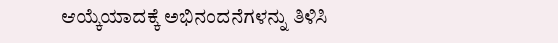ಆಯ್ಕೆಯಾದಕ್ಕೆ ಅಭಿನಂದನೆಗಳನ್ನು ತಿಳಿಸಿ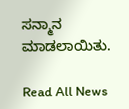ಸನ್ಮಾನ ಮಾಡಲಾಯಿತು.

Read All News